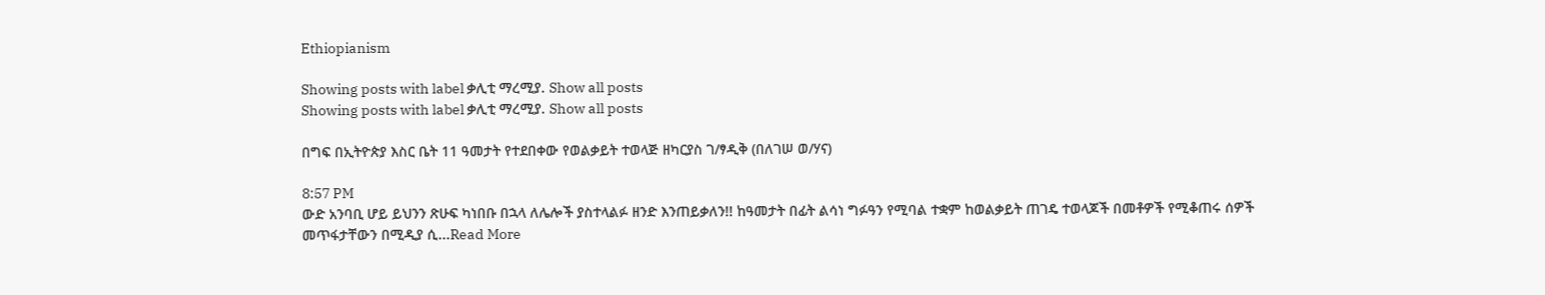Ethiopianism

Showing posts with label ቃሊቲ ማረሚያ. Show all posts
Showing posts with label ቃሊቲ ማረሚያ. Show all posts

በግፍ በኢትዮጵያ እስር ቤት 11 ዓመታት የተደበቀው የወልቃይት ተወላጅ ዘካርያስ ገ/ፃዲቅ (በለገሠ ወ/ሃና)

8:57 PM
ውድ አንባቢ ሆይ ይህንን ጽሁፍ ካነበቡ በኋላ ለሌሎች ያስተላልፉ ዘንድ እንጠይቃለን!! ከዓመታት በፊት ልሳነ ግፉዓን የሚባል ተቋም ከወልቃይት ጠገዴ ተወላጆች በመቶዎች የሚቆጠሩ ሰዎች መጥፋታቸውን በሚዲያ ሲ...Read More